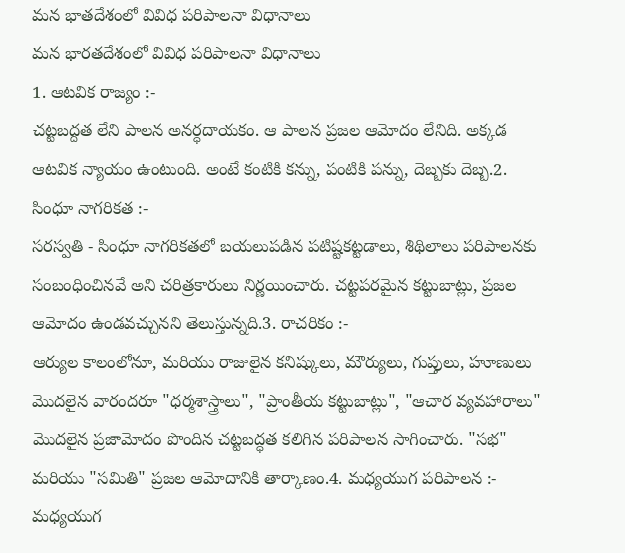మన భాతదేశంలో వివిధ పరిపాలనా విధానాలు
మన భారతదేశంలో వివిధ పరిపాలనా విధానాలు
1. ఆటవిక రాజ్యం :-
చట్టబద్దత లేని పాలన అనర్ధదాయకం. ఆ పాలన ప్రజల ఆమోదం లేనిది. అక్కడ ఆటవిక న్యాయం ఉంటుంది. అంటే కంటికి కన్ను, పంటికి పన్ను, దెబ్బకు దెబ్బ.2. సింధూ నాగరికత :-
సరస్వతి - సింధూ నాగరికతలో బయలుపడిన పటిష్టకట్టడాలు, శిథిలాలు పరిపాలనకు సంబంధించినవే అని చరిత్రకారులు నిర్ణయించారు. చట్టపరమైన కట్టుబాట్లు, ప్రజల ఆమోదం ఉండవచ్చునని తెలుస్తున్నది.3. రాచరికం :-
ఆర్యుల కాలంలోనూ, మరియు రాజులైన కనిష్కులు, మౌర్యులు, గుప్తులు, హూణులు మొదలైన వారందరూ "ధర్మశాస్త్రాలు", "ప్రాంతీయ కట్టుబాట్లు", "ఆచార వ్యవహారాలు" మొదలైన ప్రజామోదం పొందిన చట్టబద్ధత కలిగిన పరిపాలన సాగించారు. "సభ" మరియు "సమితి" ప్రజల ఆమోదానికి తార్కాణం.4. మధ్యయుగ పరిపాలన :-
మధ్యయుగ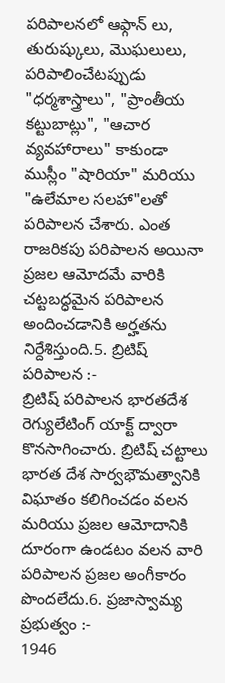పరిపాలనలో ఆఫ్గాన్ లు, తురుష్కులు, మొఘలులు, పరిపాలించేటప్పుడు "ధర్మశాస్త్రాలు", "ప్రాంతీయ కట్టుబాట్లు", "ఆచార వ్యవహారాలు" కాకుండా ముస్లీం "షారియా" మరియు "ఉలేమాల సలహా"లతో పరిపాలన చేశారు. ఎంత రాజరికపు పరిపాలన అయినా ప్రజల ఆమోదమే వారికి చట్టబద్ధమైన పరిపాలన అందించడానికి అర్హతను నిర్దేశిస్తుంది.5. బ్రిటిష్ పరిపాలన :-
బ్రిటిష్ పరిపాలన భారతదేశ రెగ్యులేటింగ్ యాక్ట్ ద్వారా కొనసాగించారు. బ్రిటిష్ చట్టాలు భారత దేశ సార్వభౌమత్వానికి విఘాతం కలిగించడం వలన మరియు ప్రజల ఆమోదానికి దూరంగా ఉండటం వలన వారి పరిపాలన ప్రజల అంగీకారం పొందలేదు.6. ప్రజాస్వామ్య ప్రభుత్వం :-
1946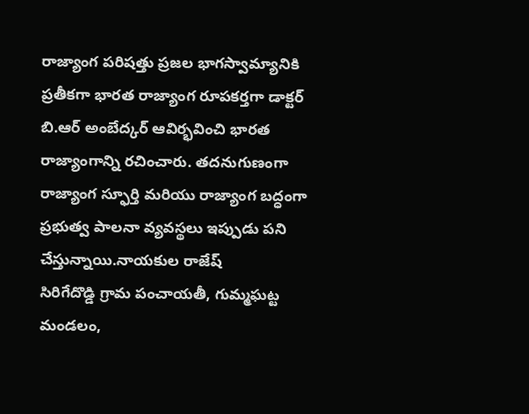రాజ్యాంగ పరిషత్తు ప్రజల భాగస్వామ్యానికి ప్రతీకగా భారత రాజ్యాంగ రూపకర్తగా డాక్టర్ బి.ఆర్ అంబేద్కర్ ఆవిర్భవించి భారత రాజ్యాంగాన్ని రచించారు. తదనుగుణంగా రాజ్యాంగ స్ఫూర్తి మరియు రాజ్యాంగ బద్ధంగా ప్రభుత్వ పాలనా వ్యవస్థలు ఇప్పుడు పని చేస్తున్నాయి.నాయకుల రాజేష్
సిరిగేదొడ్డి గ్రామ పంచాయతీ, గుమ్మఘట్ట మండలం,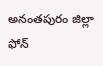అనంతపురం జిల్లా ఫోన్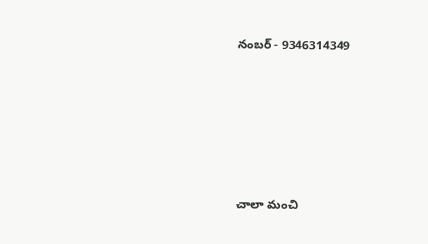నంబర్ - 9346314349







చాలా మంచి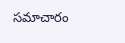సమాచారం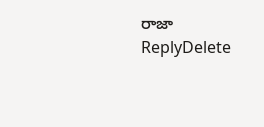రాజా
ReplyDelete